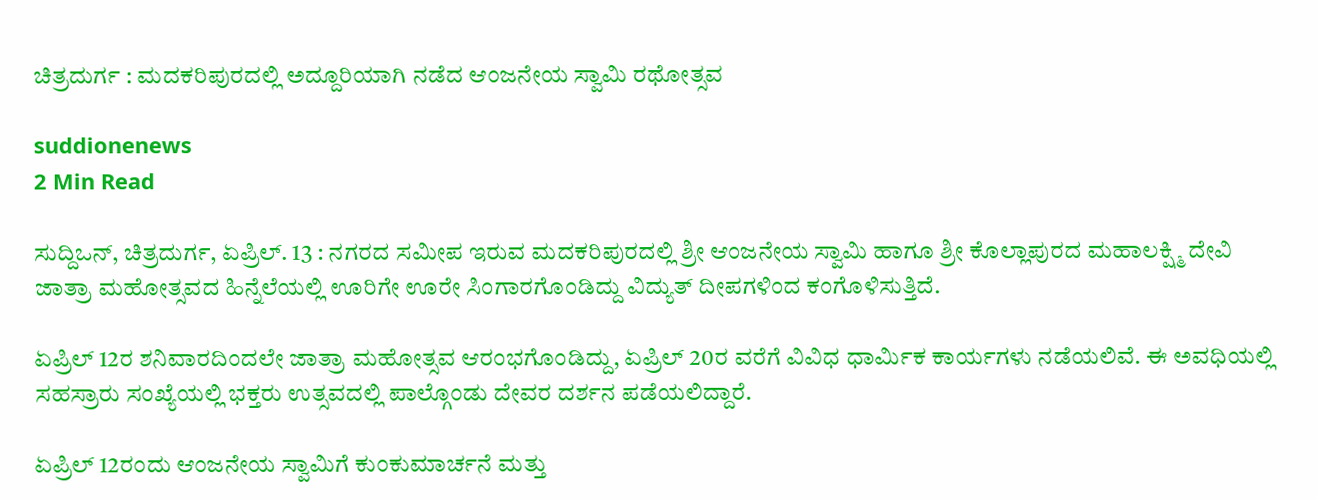ಚಿತ್ರದುರ್ಗ : ಮದಕರಿಪುರದಲ್ಲಿ ಅದ್ದೂರಿಯಾಗಿ ನಡೆದ ಆಂಜನೇಯ ಸ್ವಾಮಿ ರಥೋತ್ಸವ

suddionenews
2 Min Read

ಸುದ್ದಿಒನ್, ಚಿತ್ರದುರ್ಗ, ಏಪ್ರಿಲ್. 13 : ನಗರದ ಸಮೀಪ ಇರುವ ಮದಕರಿಪುರದಲ್ಲಿ ಶ್ರೀ ಆಂಜನೇಯ ಸ್ವಾಮಿ ಹಾಗೂ ಶ್ರೀ ಕೊಲ್ಲಾಪುರದ ಮಹಾಲಕ್ಷ್ಮಿ ದೇವಿ ಜಾತ್ರಾ ಮಹೋತ್ಸವದ ಹಿನ್ನೆಲೆಯಲ್ಲಿ ಊರಿಗೇ ಊರೇ ಸಿಂಗಾರಗೊಂಡಿದ್ದು ವಿದ್ಯುತ್ ದೀಪಗಳಿಂದ ಕಂಗೊಳಿಸುತ್ತಿದೆ.

ಏಪ್ರಿಲ್ 12ರ ಶನಿವಾರದಿಂದಲೇ ಜಾತ್ರಾ ಮಹೋತ್ಸವ ಆರಂಭಗೊಂಡಿದ್ದು, ಏಪ್ರಿಲ್ 20ರ ವರೆಗೆ ವಿವಿಧ ಧಾರ್ಮಿಕ ಕಾರ್ಯಗಳು ನಡೆಯಲಿವೆ. ಈ ಅವಧಿಯಲ್ಲಿ ಸಹಸ್ರಾರು ಸಂಖ್ಯೆಯಲ್ಲಿ ಭಕ್ತರು ಉತ್ಸವದಲ್ಲಿ ಪಾಲ್ಗೊಂಡು ದೇವರ ದರ್ಶನ ಪಡೆಯಲಿದ್ದಾರೆ.

ಏಪ್ರಿಲ್ 12ರಂದು ಆಂಜನೇಯ ಸ್ವಾಮಿಗೆ ಕುಂಕುಮಾರ್ಚನೆ ಮತ್ತು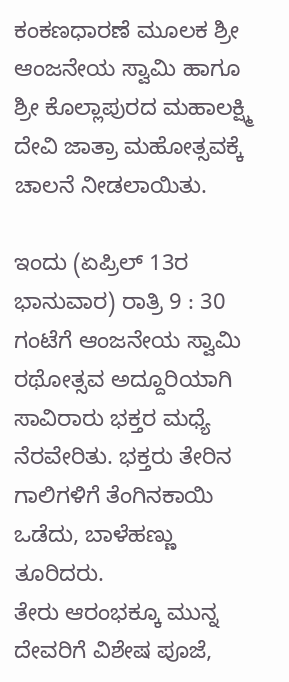ಕಂಕಣಧಾರಣೆ ಮೂಲಕ ಶ್ರೀ ಆಂಜನೇಯ ಸ್ವಾಮಿ ಹಾಗೂ ಶ್ರೀ ಕೊಲ್ಲಾಪುರದ ಮಹಾಲಕ್ಷ್ಮಿ ದೇವಿ ಜಾತ್ರಾ ಮಹೋತ್ಸವಕ್ಕೆ ಚಾಲನೆ ನೀಡಲಾಯಿತು.

ಇಂದು (ಏಪ್ರಿಲ್ 13ರ ಭಾನುವಾರ) ರಾತ್ರಿ 9 : 30 ಗಂಟೆಗೆ ಆಂಜನೇಯ ಸ್ವಾಮಿ ರಥೋತ್ಸವ ಅದ್ದೂರಿಯಾಗಿ ಸಾವಿರಾರು ಭಕ್ತರ ಮಧ್ಯೆ ನೆರವೇರಿತು. ಭಕ್ತರು ತೇರಿನ ಗಾಲಿಗಳಿಗೆ ತೆಂಗಿನಕಾಯಿ ಒಡೆದು, ಬಾಳೆಹಣ್ಣು ತೂರಿದರು.
ತೇರು ಆರಂಭಕ್ಕೂ ಮುನ್ನ ದೇವರಿಗೆ ವಿಶೇಷ ಪೂಜೆ,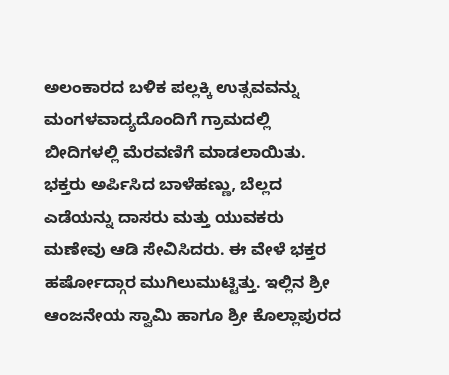ಅಲಂಕಾರದ ಬಳಿಕ ಪಲ್ಲಕ್ಕಿ ಉತ್ಸವವನ್ನು ಮಂಗಳವಾದ್ಯದೊಂದಿಗೆ ಗ್ರಾಮದಲ್ಲಿ ಬೀದಿಗಳಲ್ಲಿ ಮೆರವಣಿಗೆ ಮಾಡಲಾಯಿತು. ಭಕ್ತರು ಅರ್ಪಿಸಿದ ಬಾಳೆಹಣ್ಣು, ಬೆಲ್ಲದ ಎಡೆಯನ್ನು ದಾಸರು ಮತ್ತು ಯುವಕರು ಮಣೇವು ಆಡಿ ಸೇವಿಸಿದರು. ಈ ವೇಳೆ ಭಕ್ತರ ಹರ್ಷೋದ್ಗಾರ ಮುಗಿಲುಮುಟ್ಟಿತ್ತು. ಇಲ್ಲಿನ ಶ್ರೀ ಆಂಜನೇಯ ಸ್ವಾಮಿ ಹಾಗೂ ಶ್ರೀ ಕೊಲ್ಲಾಪುರದ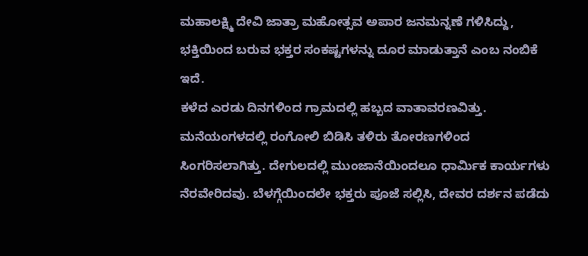ಮಹಾಲಕ್ಷ್ಮಿ ದೇವಿ ಜಾತ್ರಾ ಮಹೋತ್ಸವ ಅಪಾರ ಜನಮನ್ನಣೆ ಗಳಿಸಿದ್ದು, ಭಕ್ತಿಯಿಂದ ಬರುವ ಭಕ್ತರ ಸಂಕಷ್ಟಗಳನ್ನು ದೂರ ಮಾಡುತ್ತಾನೆ ಎಂಬ ನಂಬಿಕೆ ಇದೆ.
ಕಳೆದ ಎರಡು ದಿನಗಳಿಂದ ಗ್ರಾಮದಲ್ಲಿ ಹಬ್ಬದ ವಾತಾವರಣವಿತ್ತು. ಮನೆಯಂಗಳದಲ್ಲಿ ರಂಗೋಲಿ ಬಿಡಿಸಿ ತಳಿರು ತೋರಣಗಳಿಂದ ಸಿಂಗರಿಸಲಾಗಿತ್ತು. ದೇಗುಲದಲ್ಲಿ ಮುಂಜಾನೆಯಿಂದಲೂ ಧಾರ್ಮಿಕ ಕಾರ್ಯಗಳು ನೆರವೇರಿದವು. ಬೆಳಗ್ಗೆಯಿಂದಲೇ ಭಕ್ತರು ಪೂಜೆ ಸಲ್ಲಿಸಿ, ದೇವರ ದರ್ಶನ ಪಡೆದು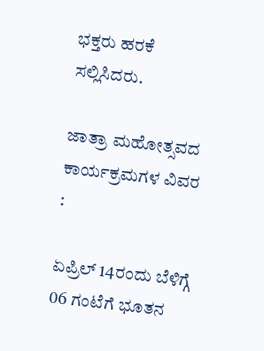ಭಕ್ತರು ಹರಕೆ ಸಲ್ಲಿಸಿದರು.

ಜಾತ್ರಾ ಮಹೋತ್ಸವದ ಕಾರ್ಯಕ್ರಮಗಳ ವಿವರ :

ಏಪ್ರಿಲ್ 14ರಂದು ಬೆಳಿಗ್ಗೆ 06 ಗಂಟೆಗೆ ಭೂತನ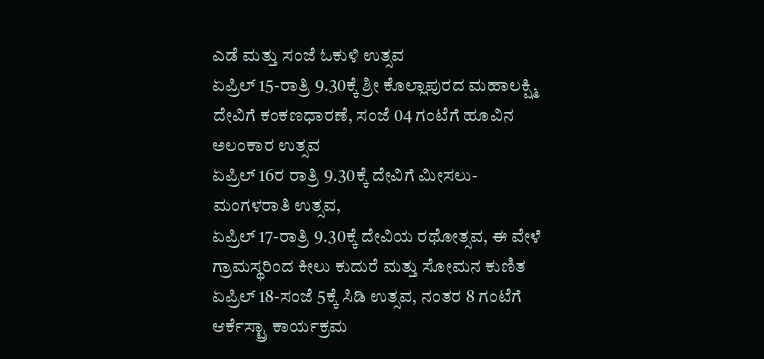ಎಡೆ ಮತ್ತು ಸಂಜೆ ಓಕುಳಿ ಉತ್ಸವ
ಏಪ್ರಿಲ್ 15-ರಾತ್ರಿ 9.30ಕ್ಕೆ ಶ್ರೀ ಕೊಲ್ಲಾಪುರದ ಮಹಾಲಕ್ಷ್ಮಿ ದೇವಿಗೆ ಕಂಕಣಧಾರಣೆ, ಸಂಜೆ 04 ಗಂಟೆಗೆ ಹೂವಿನ ಅಲಂಕಾರ ಉತ್ಸವ
ಏಪ್ರಿಲ್ 16ರ ರಾತ್ರಿ 9.30ಕ್ಕೆ ದೇವಿಗೆ ಮೀಸಲು-ಮಂಗಳರಾತಿ ಉತ್ಸವ,
ಏಪ್ರಿಲ್ 17-ರಾತ್ರಿ 9.30ಕ್ಕೆ ದೇವಿಯ ರಥೋತ್ಸವ, ಈ ವೇಳೆ ಗ್ರಾಮಸ್ಥರಿಂದ ಕೀಲು ಕುದುರೆ ಮತ್ತು ಸೋಮನ ಕುಣಿತ
ಏಪ್ರಿಲ್ 18-ಸಂಜೆ 5ಕ್ಕೆ ಸಿಡಿ ಉತ್ಸವ, ನಂತರ 8 ಗಂಟೆಗೆ ಆರ್ಕೆಸ್ಟ್ರಾ ಕಾರ್ಯಕ್ರಮ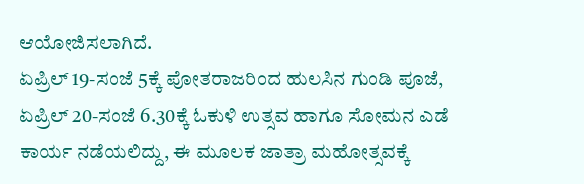ಆಯೋಜಿಸಲಾಗಿದೆ.
ಏಪ್ರಿಲ್ 19-ಸಂಜೆ 5ಕ್ಕೆ ಪೋತರಾಜರಿಂದ ಹುಲಸಿನ ಗುಂಡಿ ಪೂಜೆ,
ಏಪ್ರಿಲ್ 20-ಸಂಜೆ 6.30ಕ್ಕೆ ಓಕುಳಿ ಉತ್ಸವ ಹಾಗೂ ಸೋಮನ ಎಡೆ ಕಾರ್ಯ ನಡೆಯಲಿದ್ದು, ಈ ಮೂಲಕ ಜಾತ್ರಾ ಮಹೋತ್ಸವಕ್ಕೆ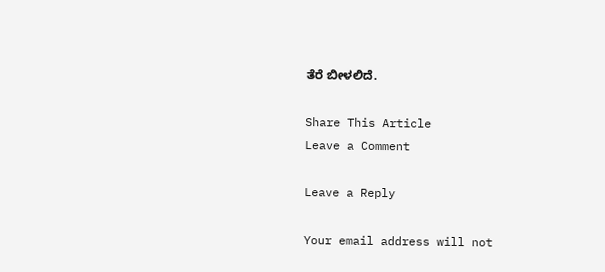ತೆರೆ ಬೀಳಲಿದೆ.

Share This Article
Leave a Comment

Leave a Reply

Your email address will not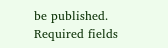be published. Required fields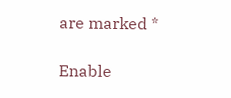are marked *

Enable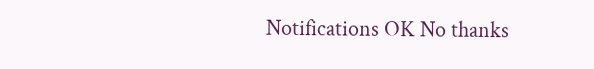Notifications OK No thanks